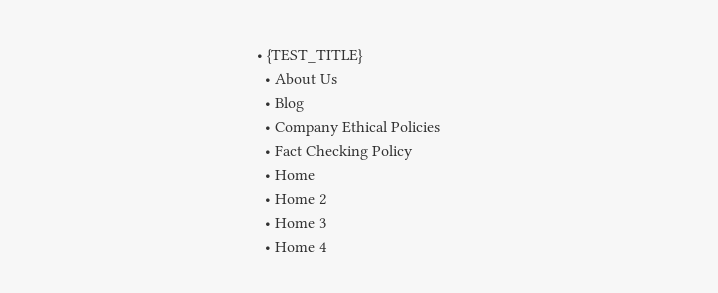• {TEST_TITLE}
  • About Us
  • Blog
  • Company Ethical Policies
  • Fact Checking Policy
  • Home
  • Home 2
  • Home 3
  • Home 4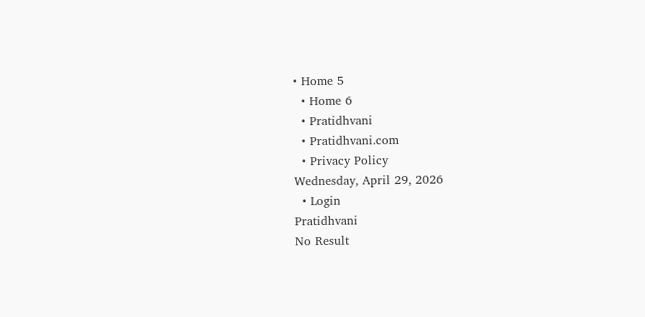• Home 5
  • Home 6
  • Pratidhvani
  • Pratidhvani.com
  • Privacy Policy
Wednesday, April 29, 2026
  • Login
Pratidhvani
No Result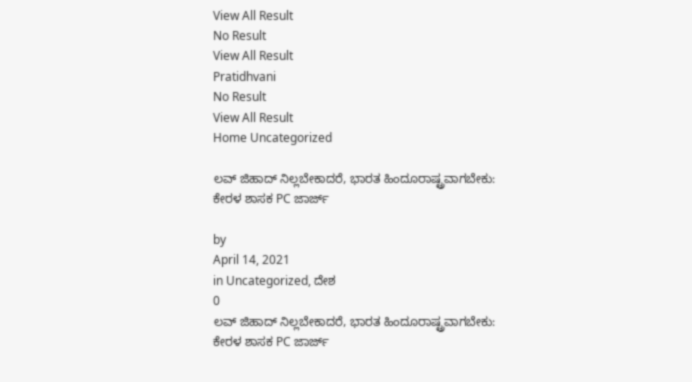View All Result
No Result
View All Result
Pratidhvani
No Result
View All Result
Home Uncategorized

ಲವ್‌ ಜಿಹಾದ್‌ ನಿಲ್ಲಬೇಕಾದರೆ, ಭಾರತ ಹಿಂದೂರಾಷ್ಟ್ರವಾಗಬೇಕು: ಕೇರಳ ಶಾಸಕ PC ಜಾರ್ಜ್

by
April 14, 2021
in Uncategorized, ದೇಶ
0
ಲವ್‌ ಜಿಹಾದ್‌ ನಿಲ್ಲಬೇಕಾದರೆ, ಭಾರತ ಹಿಂದೂರಾಷ್ಟ್ರವಾಗಬೇಕು: ಕೇರಳ ಶಾಸಕ PC ಜಾರ್ಜ್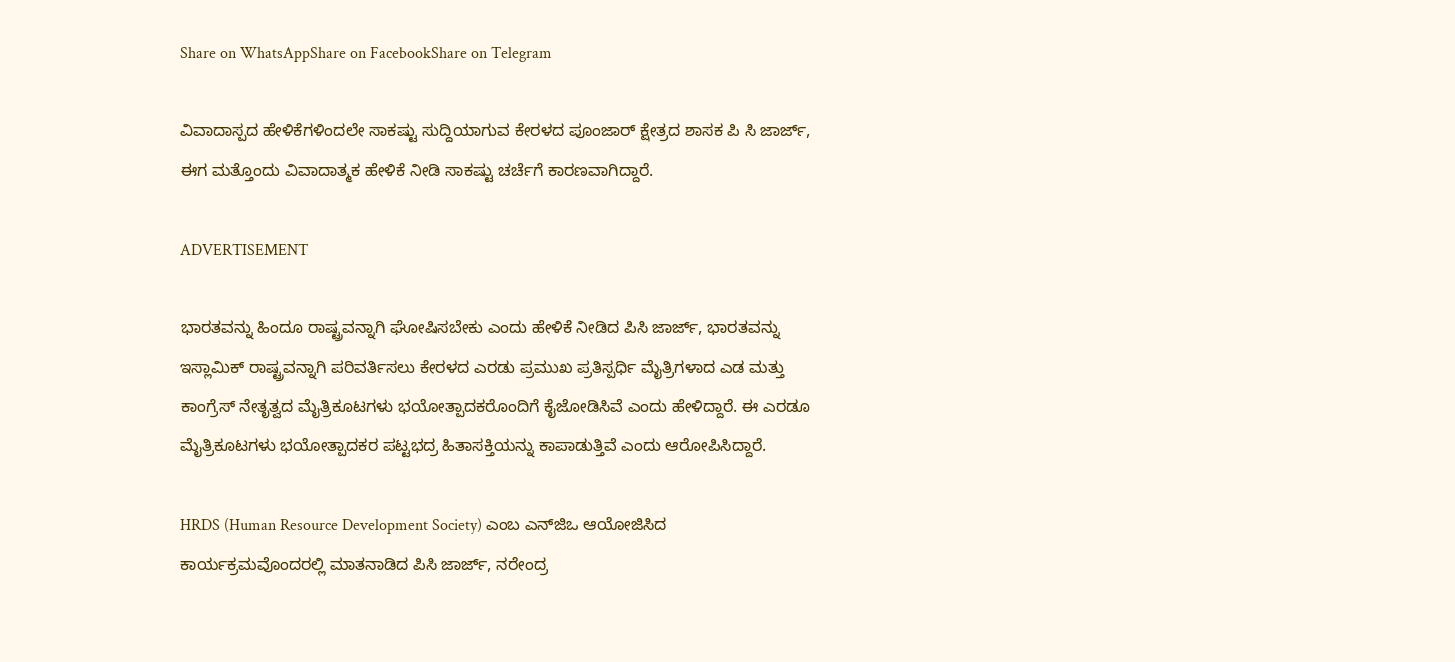Share on WhatsAppShare on FacebookShare on Telegram

ವಿವಾದಾಸ್ಪದ ಹೇಳಿಕೆಗಳಿಂದಲೇ ಸಾಕಷ್ಟು ಸುದ್ದಿಯಾಗುವ ಕೇರಳದ ಪೂಂಜಾರ್‌ ಕ್ಷೇತ್ರದ ಶಾಸಕ ಪಿ ಸಿ ಜಾರ್ಜ್‌, ಈಗ ಮತ್ತೊಂದು ವಿವಾದಾತ್ಮಕ ಹೇಳಿಕೆ ನೀಡಿ ಸಾಕಷ್ಟು ಚರ್ಚೆಗೆ ಕಾರಣವಾಗಿದ್ದಾರೆ.

ADVERTISEMENT

ಭಾರತವನ್ನು ಹಿಂದೂ ರಾಷ್ಟ್ರವನ್ನಾಗಿ ಘೋಷಿಸಬೇಕು ಎಂದು ಹೇಳಿಕೆ ನೀಡಿದ ಪಿಸಿ ಜಾರ್ಜ್‌, ಭಾರತವನ್ನು ಇಸ್ಲಾಮಿಕ್ ರಾಷ್ಟ್ರವನ್ನಾಗಿ ಪರಿವರ್ತಿಸಲು ಕೇರಳದ ಎರಡು ಪ್ರಮುಖ ಪ್ರತಿಸ್ಪರ್ಧಿ ಮೈತ್ರಿಗಳಾದ ಎಡ ಮತ್ತು ಕಾಂಗ್ರೆಸ್ ನೇತೃತ್ವದ ಮೈತ್ರಿಕೂಟಗಳು ಭಯೋತ್ಪಾದಕರೊಂದಿಗೆ ಕೈಜೋಡಿಸಿವೆ ಎಂದು ಹೇಳಿದ್ದಾರೆ. ಈ ಎರಡೂ ಮೈತ್ರಿಕೂಟಗಳು ಭಯೋತ್ಪಾದಕರ ಪಟ್ಟಭದ್ರ ಹಿತಾಸಕ್ತಿಯನ್ನು ಕಾಪಾಡುತ್ತಿವೆ ಎಂದು ಆರೋಪಿಸಿದ್ದಾರೆ.

HRDS (Human Resource Development Society) ಎಂಬ ಎನ್‌ಜಿಒ ಆಯೋಜಿಸಿದ ಕಾರ್ಯಕ್ರಮವೊಂದರಲ್ಲಿ ಮಾತನಾಡಿದ ಪಿಸಿ ಜಾರ್ಜ್‌, ನರೇಂದ್ರ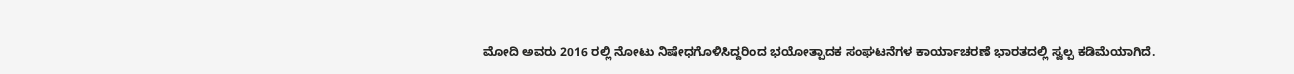ಮೋದಿ ಅವರು 2016 ರಲ್ಲಿ ನೋಟು ನಿಷೇಧಗೊಳಿಸಿದ್ದರಿಂದ ಭಯೋತ್ಪಾದಕ ಸಂಘಟನೆಗಳ ಕಾರ್ಯಾಚರಣೆ ಭಾರತದಲ್ಲಿ ಸ್ವಲ್ಪ ಕಡಿಮೆಯಾಗಿದೆ.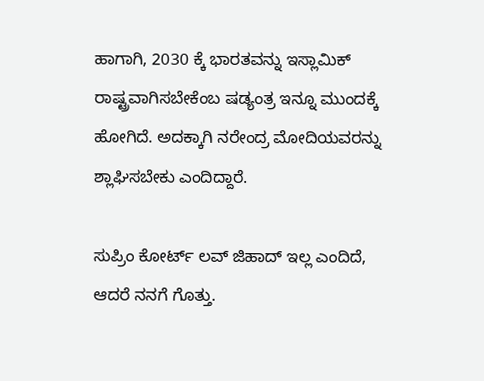ಹಾಗಾಗಿ, 2030 ಕ್ಕೆ ಭಾರತವನ್ನು ಇಸ್ಲಾಮಿಕ್‌ ರಾಷ್ಟ್ರವಾಗಿಸಬೇಕೆಂಬ ಷಡ್ಯಂತ್ರ ಇನ್ನೂ ಮುಂದಕ್ಕೆ ಹೋಗಿದೆ. ಅದಕ್ಕಾಗಿ ನರೇಂದ್ರ ಮೋದಿಯವರನ್ನು ಶ್ಲಾಘಿಸಬೇಕು ಎಂದಿದ್ದಾರೆ.

ಸುಪ್ರಿಂ ಕೋರ್ಟ್‌ ಲವ್‌ ಜಿಹಾದ್‌ ಇಲ್ಲ ಎಂದಿದೆ, ಆದರೆ ನನಗೆ ಗೊತ್ತು.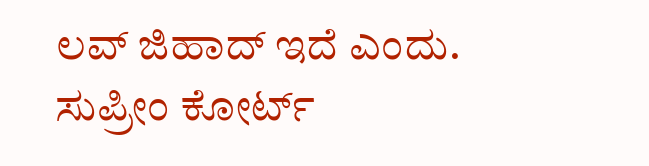ಲವ್‌ ಜಿಹಾದ್‌ ಇದೆ ಎಂದು. ಸುಪ್ರೀಂ ಕೋರ್ಟ್‌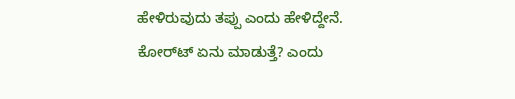ಹೇಳಿರುವುದು ತಪ್ಪು ಎಂದು ಹೇಳಿದ್ದೇನೆ. ಕೋರ್‌ಟ್‌ ಏನು ಮಾಡುತ್ತೆ? ಎಂದು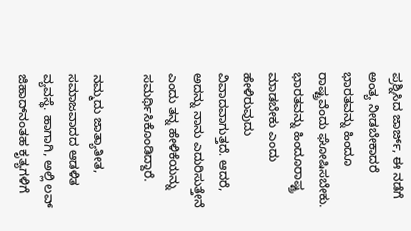ಪ್ರಶ್ನಿಸಿದ ಜಾರ್ಜ್‌, ಈ ನಡೆಗೆ ಅಂತ್ಯ ನೀಡಬೇಕಾದರೆ ಭಾರತವನ್ನು ಹಿಂದೂ ರಾಷ್ಟ್ರವೆಂದು ಘೋಷಿಸಬೇಕು. ಭಾರತವನ್ನು ಹಿಂದೂರಾಷ್ಟ್ರ ಮಾಡಬೇಕು ಎಂದು ಹೇಳಿರುವುದು ವಿವಾದವಾಗುತ್ತದೆ. ಆದರೆ, ಅದನ್ನು ನಾನು ಎದುರಿಸುತ್ತೇನೆ ಎಂದು ತನ್ನ ಹೇಳಿಕೆಯನ್ನು ಸಮರ್ಥಿಸಿಕೊಂಡಿದ್ದಾರೆ.

ನಮ್ಮದು ಜಾತ್ಯಾತೀತ, ಸಮಾಜವಾದದ ಆಡಳಿತ ವ್ಯವಸ್ಥೆ. ಹಾಗಾಗಿ, ಅಲ್ಲಿ ಲವ್‌ ಜಿಹಾದ್‌ನಂತಹ ಕೃತ್ಯಗಳಿಗೆ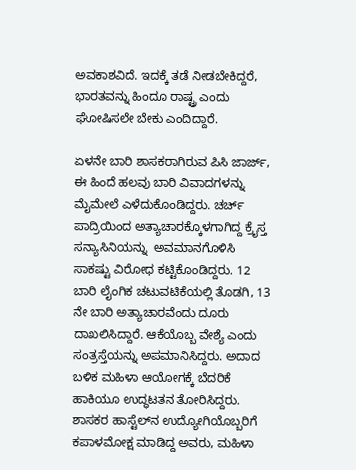ಅವಕಾಶವಿದೆ. ಇದಕ್ಕೆ ತಡೆ ನೀಡಬೇಕಿದ್ದರೆ, ಭಾರತವನ್ನು ಹಿಂದೂ ರಾಷ್ಟ್ರ ಎಂದು ಘೋಷಿಸಲೇ ಬೇಕು ಎಂದಿದ್ದಾರೆ.

ಏಳನೇ ಬಾರಿ ಶಾಸಕರಾಗಿರುವ ಪಿಸಿ ಜಾರ್ಜ್‌, ಈ ಹಿಂದೆ ಹಲವು ಬಾರಿ ವಿವಾದಗಳನ್ನು ಮೈಮೇಲೆ ಎಳೆದುಕೊಂಡಿದ್ದರು. ಚರ್ಚ್‌ ಪಾದ್ರಿಯಿಂದ ಅತ್ಯಾಚಾರಕ್ಕೊಳಗಾಗಿದ್ದ ಕ್ರೈಸ್ತ ಸನ್ಯಾಸಿನಿಯನ್ನು  ಅವಮಾನಗೊಳಿಸಿ ಸಾಕಷ್ಟು ವಿರೋಧ ಕಟ್ಟಿಕೊಂಡಿದ್ದರು. 12 ಬಾರಿ ಲೈಂಗಿಕ ಚಟುವಟಿಕೆಯಲ್ಲಿ ತೊಡಗಿ, 13 ನೇ ಬಾರಿ ಅತ್ಯಾಚಾರವೆಂದು ದೂರು ದಾಖಲಿಸಿದ್ದಾರೆ. ಆಕೆಯೊಬ್ಬ ವೇಶ್ಯೆ ಎಂದು ಸಂತ್ರಸ್ತೆಯನ್ನು ಅಪಮಾನಿಸಿದ್ದರು. ಅದಾದ ಬಳಿಕ ಮಹಿಳಾ ಆಯೋಗಕ್ಕೆ ಬೆದರಿಕೆ ಹಾಕಿಯೂ ಉದ್ಧಟತನ ತೋರಿಸಿದ್ದರು. ಶಾಸಕರ ಹಾಸ್ಟೆಲ್‌ನ ಉದ್ಯೋಗಿಯೊಬ್ಬರಿಗೆ ಕಪಾಳಮೋಕ್ಷ ಮಾಡಿದ್ದ ಅವರು, ಮಹಿಳಾ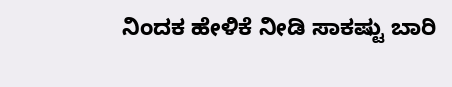ನಿಂದಕ ಹೇಳಿಕೆ ನೀಡಿ ಸಾಕಷ್ಟು ಬಾರಿ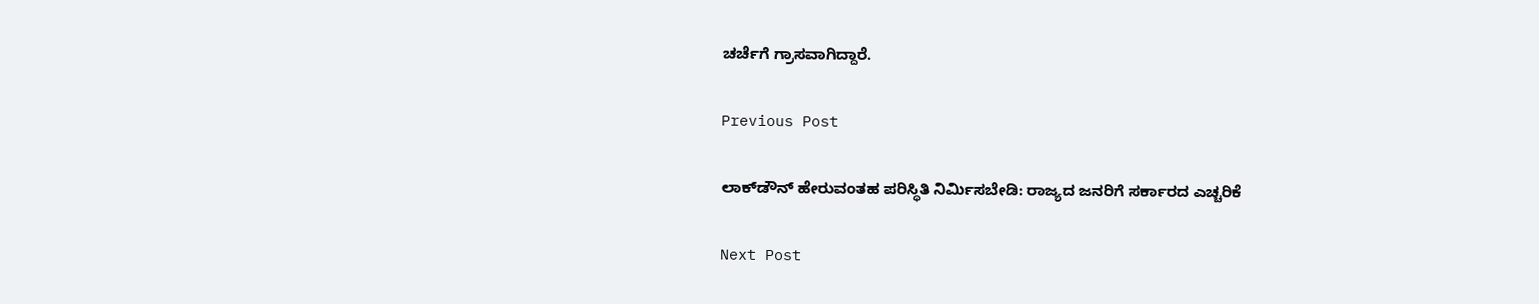ಚರ್ಚೆಗೆ ಗ್ರಾಸವಾಗಿದ್ದಾರೆ.

Previous Post

ಲಾಕ್‌ಡೌನ್‌ ಹೇರುವಂತಹ ಪರಿಸ್ಥಿತಿ ನಿರ್ಮಿಸಬೇಡಿ: ರಾಜ್ಯದ ಜನರಿಗೆ ಸರ್ಕಾರದ ಎಚ್ಚರಿಕೆ

Next Post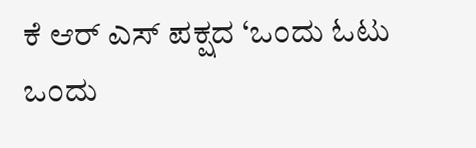ಕೆ ಆರ್ ಎಸ್ ಪಕ್ಷದ ‘ಒಂದು ಓಟು ಒಂದು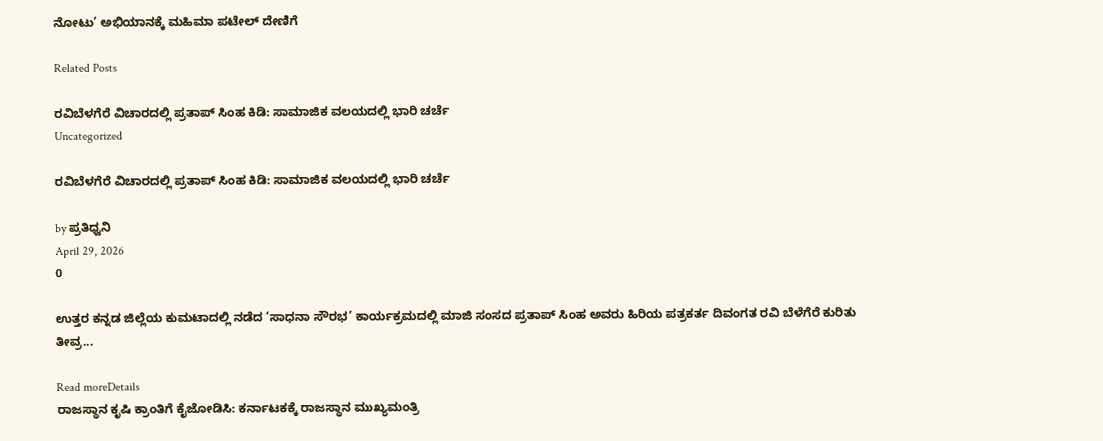ನೋಟು’ ಅಭಿಯಾನಕ್ಕೆ ಮಹಿಮಾ ಪಟೇಲ್ ದೇಣಿಗೆ

Related Posts

ರವಿಬೆಳಗೆರೆ ವಿಚಾರದಲ್ಲಿ ಪ್ರತಾಪ್ ಸಿಂಹ ಕಿಡಿ: ಸಾಮಾಜಿಕ ವಲಯದಲ್ಲಿ ಭಾರಿ ಚರ್ಚೆ
Uncategorized

ರವಿಬೆಳಗೆರೆ ವಿಚಾರದಲ್ಲಿ ಪ್ರತಾಪ್ ಸಿಂಹ ಕಿಡಿ: ಸಾಮಾಜಿಕ ವಲಯದಲ್ಲಿ ಭಾರಿ ಚರ್ಚೆ

by ಪ್ರತಿಧ್ವನಿ
April 29, 2026
0

ಉತ್ತರ ಕನ್ನಡ ಜಿಲ್ಲೆಯ ಕುಮಟಾದಲ್ಲಿ ನಡೆದ ‘ಸಾಧನಾ ಸೌರಭ’ ಕಾರ್ಯಕ್ರಮದಲ್ಲಿ ಮಾಜಿ ಸಂಸದ ಪ್ರತಾಪ್ ಸಿಂಹ ಅವರು ಹಿರಿಯ ಪತ್ರಕರ್ತ ದಿವಂಗತ ರವಿ ಬೆಳೆಗೆರೆ ಕುರಿತು ತೀವ್ರ...

Read moreDetails
ರಾಜಸ್ಥಾನ ಕೃಷಿ ಕ್ರಾಂತಿಗೆ ಕೈಜೋಡಿಸಿ: ಕರ್ನಾಟಕಕ್ಕೆ ರಾಜಸ್ಥಾನ ಮುಖ್ಯಮಂತ್ರಿ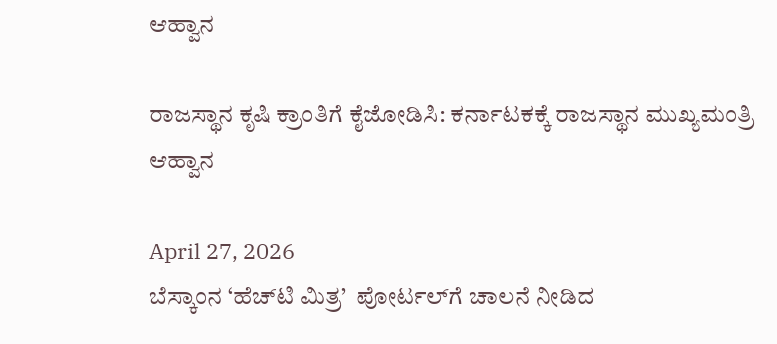ಆಹ್ವಾನ

ರಾಜಸ್ಥಾನ ಕೃಷಿ ಕ್ರಾಂತಿಗೆ ಕೈಜೋಡಿಸಿ: ಕರ್ನಾಟಕಕ್ಕೆ ರಾಜಸ್ಥಾನ ಮುಖ್ಯಮಂತ್ರಿ ಆಹ್ವಾನ

April 27, 2026
ಬೆಸ್ಕಾಂನ ‘ಹೆಚ್‌ಟಿ ಮಿತ್ರ’  ಪೋರ್ಟಲ್‌ಗೆ ಚಾಲನೆ ನೀಡಿದ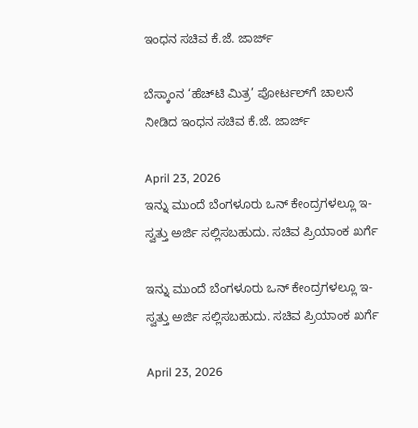ಇಂಧನ ಸಚಿವ ಕೆ.ಜೆ. ಜಾರ್ಜ್

ಬೆಸ್ಕಾಂನ ‘ಹೆಚ್‌ಟಿ ಮಿತ್ರ’ ಪೋರ್ಟಲ್‌ಗೆ ಚಾಲನೆ ನೀಡಿದ ಇಂಧನ ಸಚಿವ ಕೆ.ಜೆ. ಜಾರ್ಜ್

April 23, 2026
ಇನ್ನು ಮುಂದೆ ಬೆಂಗಳೂರು ಒನ್ ಕೇಂದ್ರಗಳಲ್ಲೂ ಇ-ಸ್ವತ್ತು ಅರ್ಜಿ ಸಲ್ಲಿಸಬಹುದು. ಸಚಿವ ಪ್ರಿಯಾಂಕ ಖರ್ಗೆ

ಇನ್ನು ಮುಂದೆ ಬೆಂಗಳೂರು ಒನ್ ಕೇಂದ್ರಗಳಲ್ಲೂ ಇ-ಸ್ವತ್ತು ಅರ್ಜಿ ಸಲ್ಲಿಸಬಹುದು. ಸಚಿವ ಪ್ರಿಯಾಂಕ ಖರ್ಗೆ

April 23, 2026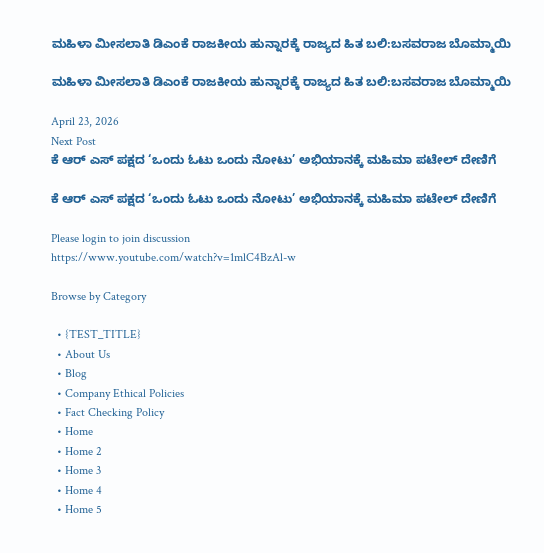ಮಹಿಳಾ ಮೀಸಲಾತಿ ಡಿಎಂಕೆ ರಾಜಕೀಯ ಹುನ್ನಾರಕ್ಕೆ ರಾಜ್ಯದ ಹಿತ ಬಲಿ:ಬಸವರಾಜ ಬೊಮ್ಮಾಯಿ

ಮಹಿಳಾ ಮೀಸಲಾತಿ ಡಿಎಂಕೆ ರಾಜಕೀಯ ಹುನ್ನಾರಕ್ಕೆ ರಾಜ್ಯದ ಹಿತ ಬಲಿ:ಬಸವರಾಜ ಬೊಮ್ಮಾಯಿ

April 23, 2026
Next Post
ಕೆ ಆರ್ ಎಸ್ ಪಕ್ಷದ ‘ಒಂದು ಓಟು ಒಂದು ನೋಟು’ ಅಭಿಯಾನಕ್ಕೆ ಮಹಿಮಾ ಪಟೇಲ್ ದೇಣಿಗೆ

ಕೆ ಆರ್ ಎಸ್ ಪಕ್ಷದ ‘ಒಂದು ಓಟು ಒಂದು ನೋಟು’ ಅಭಿಯಾನಕ್ಕೆ ಮಹಿಮಾ ಪಟೇಲ್ ದೇಣಿಗೆ

Please login to join discussion
https://www.youtube.com/watch?v=1mlC4BzAl-w

Browse by Category

  • {TEST_TITLE}
  • About Us
  • Blog
  • Company Ethical Policies
  • Fact Checking Policy
  • Home
  • Home 2
  • Home 3
  • Home 4
  • Home 5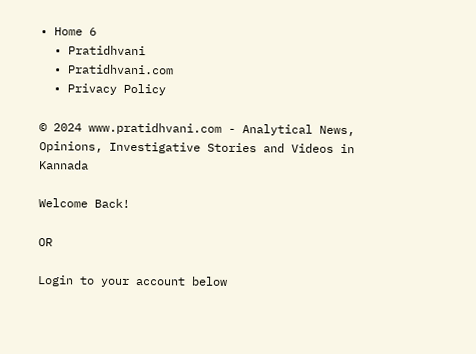• Home 6
  • Pratidhvani
  • Pratidhvani.com
  • Privacy Policy

© 2024 www.pratidhvani.com - Analytical News, Opinions, Investigative Stories and Videos in Kannada

Welcome Back!

OR

Login to your account below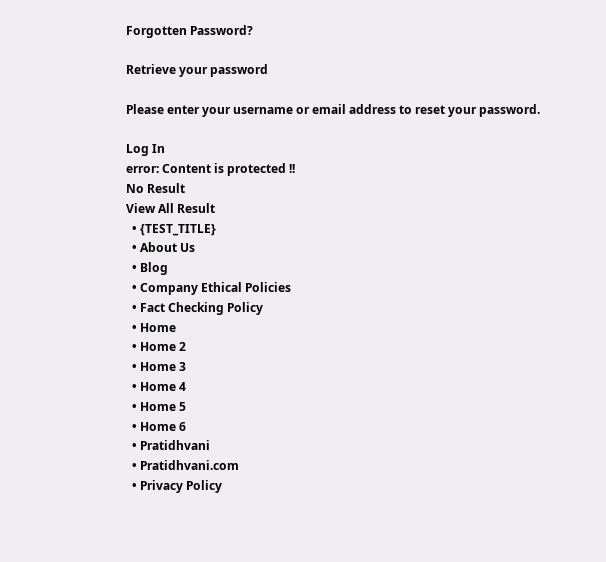Forgotten Password?

Retrieve your password

Please enter your username or email address to reset your password.

Log In
error: Content is protected !!
No Result
View All Result
  • {TEST_TITLE}
  • About Us
  • Blog
  • Company Ethical Policies
  • Fact Checking Policy
  • Home
  • Home 2
  • Home 3
  • Home 4
  • Home 5
  • Home 6
  • Pratidhvani
  • Pratidhvani.com
  • Privacy Policy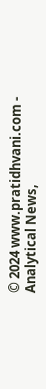© 2024 www.pratidhvani.com - Analytical News,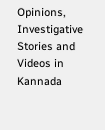Opinions, Investigative Stories and Videos in Kannada